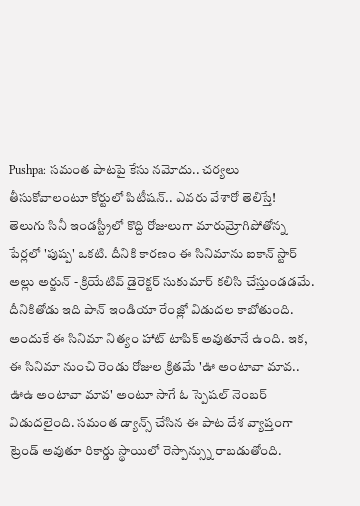Pushpa: సమంత పాటపై కేసు నమోదు.. చర్యలు తీసుకోవాలంటూ కోర్టులో పిటీషన్.. ఎవరు వేశారో తెలిస్తే!
తెలుగు సినీ ఇండస్ట్రీలో కొద్ది రోజులుగా మారుమ్రోగిపోతోన్న పేర్లలో 'పుష్ప' ఒకటి. దీనికి కారణం ఈ సినిమాను ఐకాన్ స్టార్ అల్లు అర్జున్ - క్రియేటివ్ డైరెక్టర్ సుకుమార్ కలిసి చేస్తుండడమే. దీనికితోడు ఇది పాన్ ఇండియా రేంజ్లో విడుదల కాబోతుంది. అందుకే ఈ సినిమా నిత్యం హాట్ టాపిక్ అవుతూనే ఉంది. ఇక, ఈ సినిమా నుంచి రెండు రోజుల క్రితమే 'ఊ అంటావా మావ.. ఊఉ అంటావా మావ' అంటూ సాగే ఓ స్పెషల్ నెంబర్ విడుదలైంది. సమంత డ్యాన్స్ చేసిన ఈ పాట దేశ వ్యాప్తంగా ట్రెండ్ అవుతూ రికార్డు స్థాయిలో రెస్పాన్స్ను రాబడుతోంది.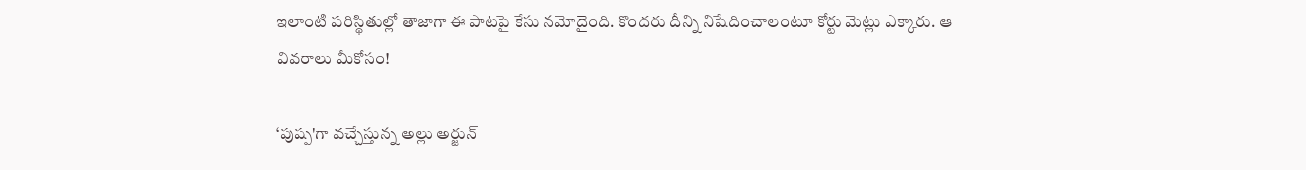ఇలాంటి పరిస్థితుల్లో తాజాగా ఈ పాటపై కేసు నమోదైంది. కొందరు దీన్ని నిషేదించాలంటూ కోర్టు మెట్లు ఎక్కారు. ఆ వివరాలు మీకోసం!

‘పుష్ప'గా వచ్చేస్తున్న అల్లు అర్జున్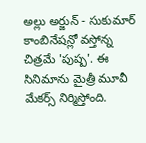అల్లు అర్జున్ - సుకుమార్ కాంబినేషన్లో వస్తోన్న చిత్రమే 'పుష్ప'. ఈ సినిమాను మైత్రీ మూవీ మేకర్స్ నిర్మిస్తోంది.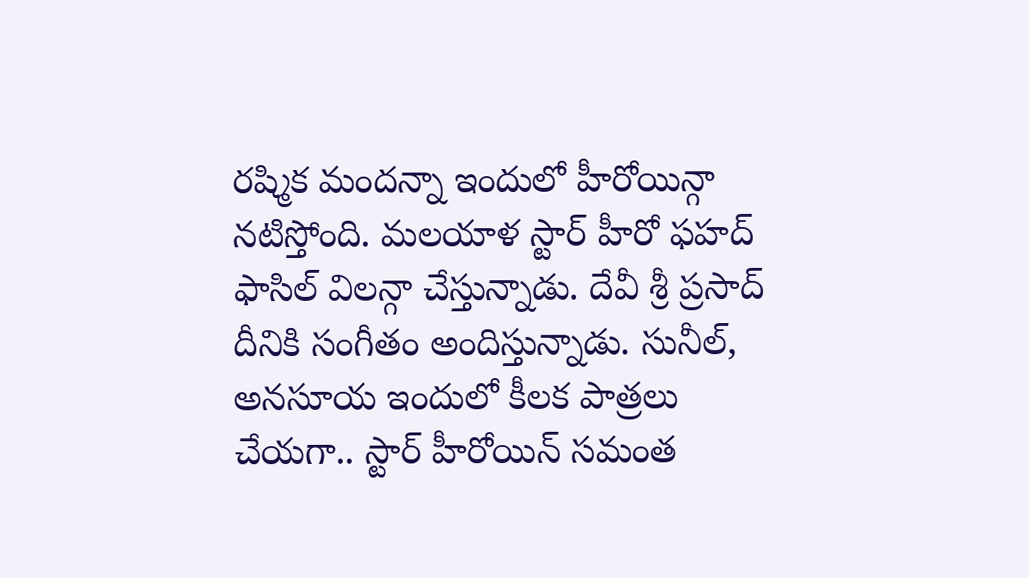రష్మిక మందన్నా ఇందులో హీరోయిన్గా నటిస్తోంది. మలయాళ స్టార్ హీరో ఫహద్ ఫాసిల్ విలన్గా చేస్తున్నాడు. దేవీ శ్రీ ప్రసాద్ దీనికి సంగీతం అందిస్తున్నాడు. సునీల్, అనసూయ ఇందులో కీలక పాత్రలు చేయగా.. స్టార్ హీరోయిన్ సమంత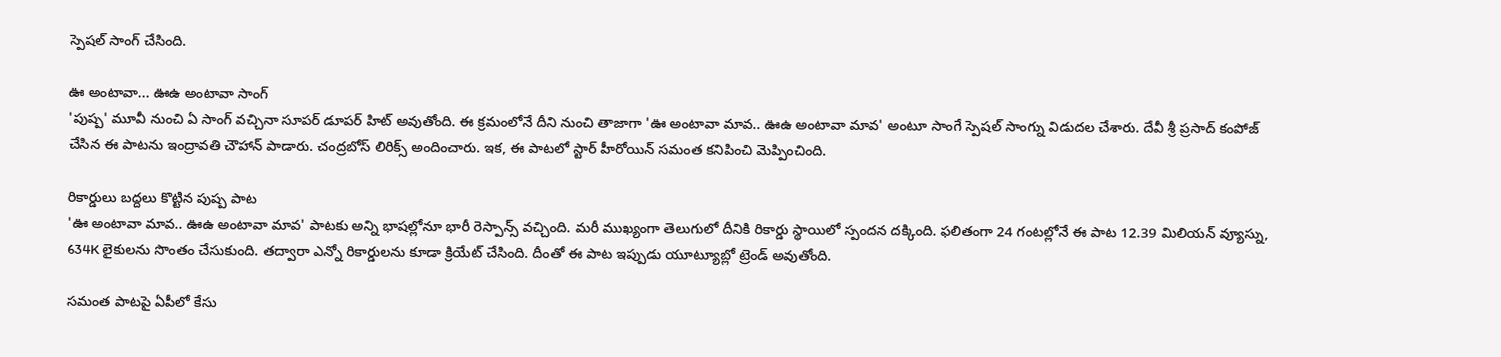స్పెషల్ సాంగ్ చేసింది.

ఊ అంటావా... ఊఉ అంటావా సాంగ్
'పుష్ప' మూవీ నుంచి ఏ సాంగ్ వచ్చినా సూపర్ డూపర్ హిట్ అవుతోంది. ఈ క్రమంలోనే దీని నుంచి తాజాగా 'ఊ అంటావా మావ.. ఊఉ అంటావా మావ' అంటూ సాంగే స్పెషల్ సాంగ్ను విడుదల చేశారు. దేవీ శ్రీ ప్రసాద్ కంపోజ్ చేసిన ఈ పాటను ఇంద్రావతి చౌహాన్ పాడారు. చంద్రబోస్ లిరిక్స్ అందించారు. ఇక, ఈ పాటలో స్టార్ హీరోయిన్ సమంత కనిపించి మెప్పించింది.

రికార్డులు బద్దలు కొట్టిన పుష్ప పాట
'ఊ అంటావా మావ.. ఊఉ అంటావా మావ' పాటకు అన్ని భాషల్లోనూ భారీ రెస్పాన్స్ వచ్చింది. మరీ ముఖ్యంగా తెలుగులో దీనికి రికార్డు స్థాయిలో స్పందన దక్కింది. ఫలితంగా 24 గంటల్లోనే ఈ పాట 12.39 మిలియన్ వ్యూస్ను, 634K లైకులను సొంతం చేసుకుంది. తద్వారా ఎన్నో రికార్డులను కూడా క్రియేట్ చేసింది. దీంతో ఈ పాట ఇప్పుడు యూట్యూబ్లో ట్రెండ్ అవుతోంది.

సమంత పాటపై ఏపీలో కేసు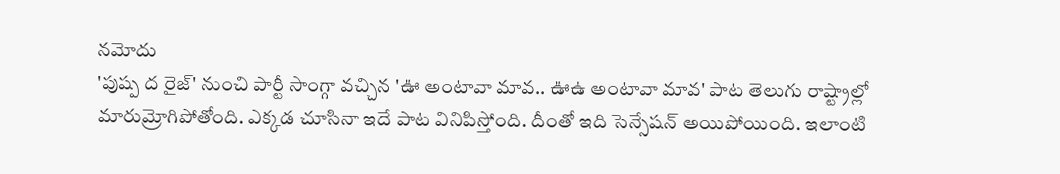నమోదు
'పుష్ప ద రైజ్' నుంచి పార్టీ సాంగ్గా వచ్చిన 'ఊ అంటావా మావ.. ఊఉ అంటావా మావ' పాట తెలుగు రాష్ట్రాల్లో మారుమ్రోగిపోతోంది. ఎక్కడ చూసినా ఇదే పాట వినిపిస్తోంది. దీంతో ఇది సెన్సేషన్ అయిపోయింది. ఇలాంటి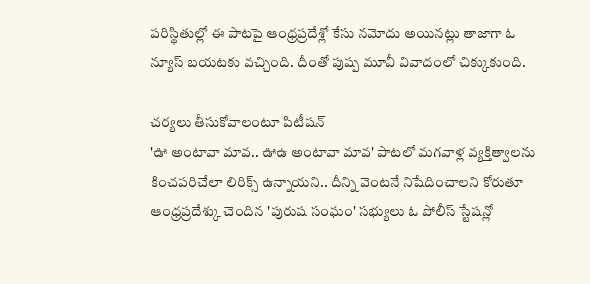పరిస్థితుల్లో ఈ పాటపై ఆంధ్రప్రదేశ్లో కేసు నమోదు అయినట్లు తాజాగా ఓ న్యూస్ బయటకు వచ్చింది. దీంతో పుష్ప మూవీ వివాదంలో చిక్కుకుంది.

చర్యలు తీసుకోవాలంటూ పిటీషన్
'ఊ అంటావా మావ.. ఊఉ అంటావా మావ' పాటలో మగవాళ్ల వ్యక్తిత్వాలను కించపరిచేలా లిరిక్స్ ఉన్నాయని.. దీన్ని వెంటనే నిషేదించాలని కోరుతూ ఆంధ్రప్రదేశ్కు చెందిన 'పురుష సంఘం' సభ్యులు ఓ పోలీస్ స్టేషన్లో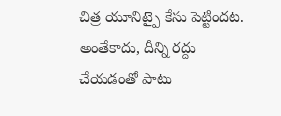చిత్ర యూనిట్పై కేసు పెట్టిందట. అంతేకాదు, దీన్ని రద్దు చేయడంతో పాటు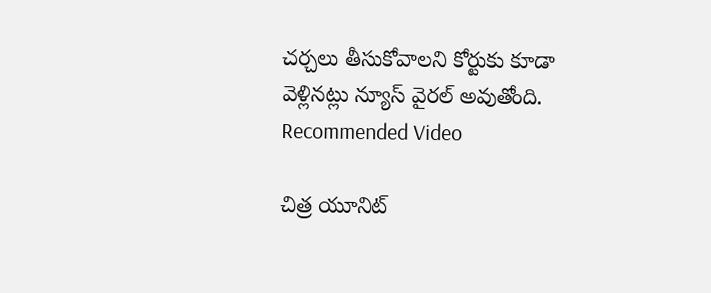చర్చలు తీసుకోవాలని కోర్టుకు కూడా వెళ్లినట్లు న్యూస్ వైరల్ అవుతోంది.
Recommended Video

చిత్ర యూనిట్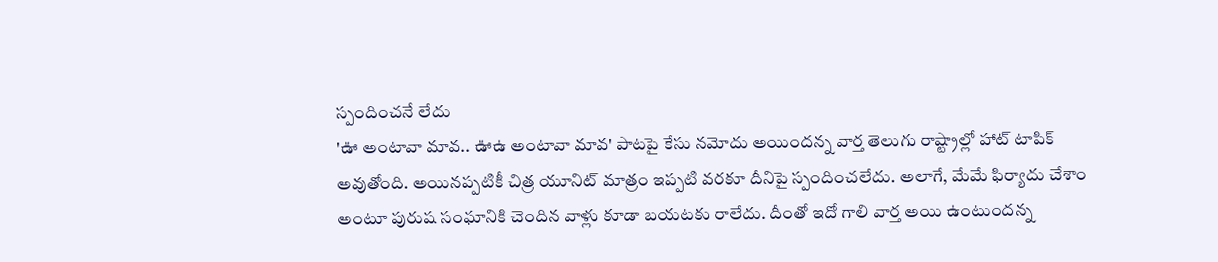స్పందించనే లేదు
'ఊ అంటావా మావ.. ఊఉ అంటావా మావ' పాటపై కేసు నమోదు అయిందన్న వార్త తెలుగు రాష్ట్రాల్లో హాట్ టాపిక్ అవుతోంది. అయినప్పటికీ చిత్ర యూనిట్ మాత్రం ఇప్పటి వరకూ దీనిపై స్పందించలేదు. అలాగే, మేమే ఫిర్యాదు చేశాం అంటూ పురుష సంఘానికి చెందిన వాళ్లు కూడా బయటకు రాలేదు. దీంతో ఇదో గాలి వార్త అయి ఉంటుందన్న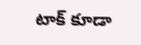టాక్ కూడా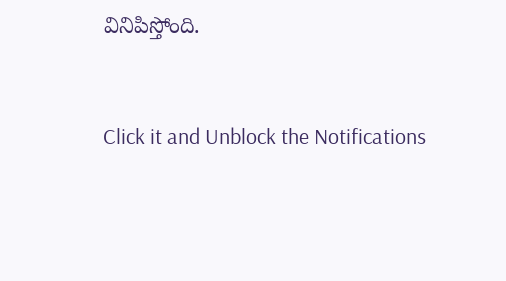వినిపిస్తోంది.


Click it and Unblock the Notifications